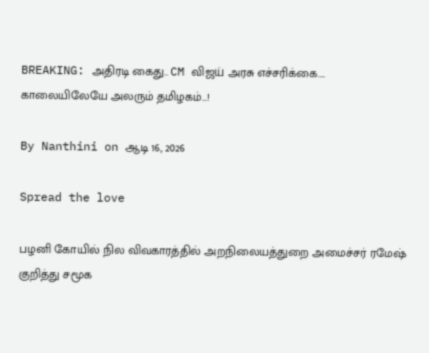BREAKING: அதிரடி கைது.. CM விஜய் அரசு எச்சரிக்கை…. காலையிலேயே அலரும் தமிழகம்…!

By Nanthini on ஆடி 16, 2026

Spread the love

பழனி கோயில் நில விவகாரத்தில் அறநிலையத்துறை அமைச்சர் ரமேஷ் குறித்து சமூக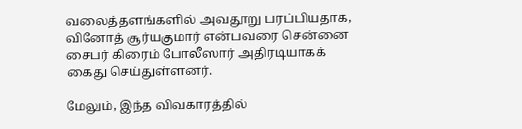வலைத்தளங்களில் அவதூறு பரப்பியதாக, வினோத் சூர்யகுமார் என்பவரை சென்னை சைபர் கிரைம் போலீஸார் அதிரடியாகக் கைது செய்துள்ளனர்.

மேலும், இந்த விவகாரத்தில்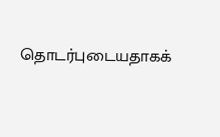தொடர்புடையதாகக்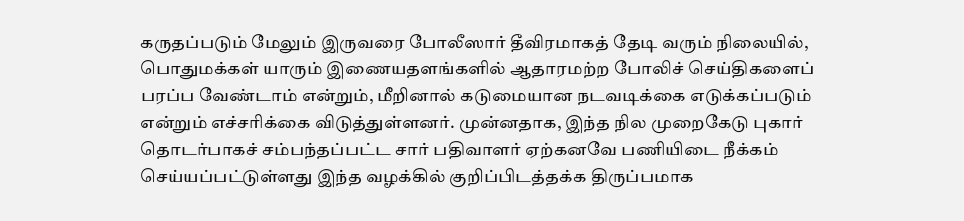கருதப்படும் மேலும் இருவரை போலீஸார் தீவிரமாகத் தேடி வரும் நிலையில், பொதுமக்கள் யாரும் இணையதளங்களில் ஆதாரமற்ற போலிச் செய்திகளைப் பரப்ப வேண்டாம் என்றும், மீறினால் கடுமையான நடவடிக்கை எடுக்கப்படும் என்றும் எச்சரிக்கை விடுத்துள்ளனர். முன்னதாக, இந்த நில முறைகேடு புகார் தொடர்பாகச் சம்பந்தப்பட்ட சார் பதிவாளர் ஏற்கனவே பணியிடை நீக்கம் செய்யப்பட்டுள்ளது இந்த வழக்கில் குறிப்பிடத்தக்க திருப்பமாக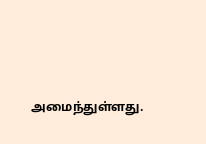அமைந்துள்ளது.